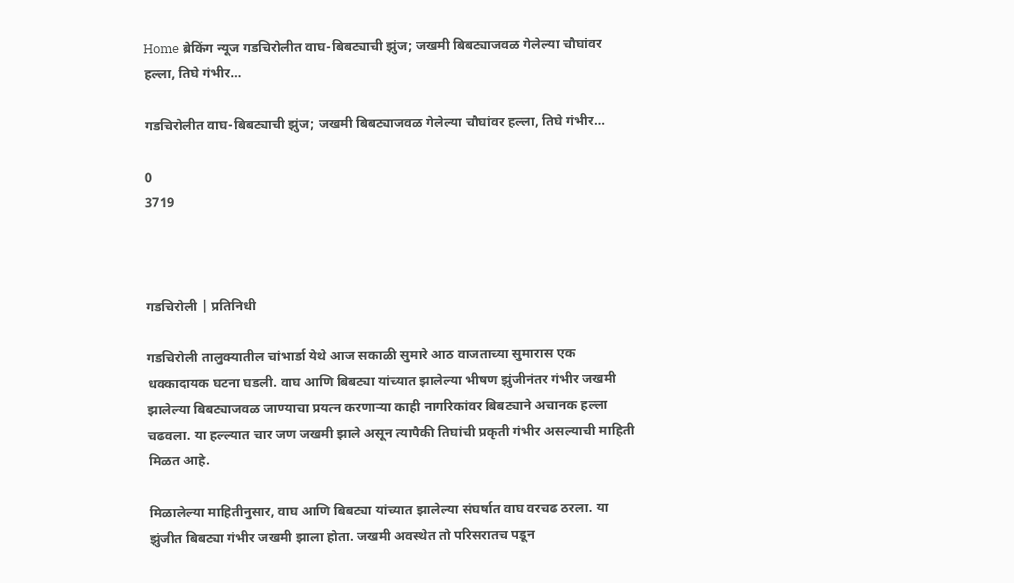Home ब्रेकिंग न्यूज गडचिरोलीत वाघ-बिबट्याची झुंज; जखमी बिबट्याजवळ गेलेल्या चौघांवर हल्ला, तिघे गंभीर…

गडचिरोलीत वाघ-बिबट्याची झुंज; जखमी बिबट्याजवळ गेलेल्या चौघांवर हल्ला, तिघे गंभीर…

0
3719



गडचिरोली | प्रतिनिधी

गडचिरोली तालुक्यातील चांभार्डा येथे आज सकाळी सुमारे आठ वाजताच्या सुमारास एक धक्कादायक घटना घडली. वाघ आणि बिबट्या यांच्यात झालेल्या भीषण झुंजीनंतर गंभीर जखमी झालेल्या बिबट्याजवळ जाण्याचा प्रयत्न करणाऱ्या काही नागरिकांवर बिबट्याने अचानक हल्ला चढवला. या हल्ल्यात चार जण जखमी झाले असून त्यापैकी तिघांची प्रकृती गंभीर असल्याची माहिती मिळत आहे.

मिळालेल्या माहितीनुसार, वाघ आणि बिबट्या यांच्यात झालेल्या संघर्षात वाघ वरचढ ठरला. या झुंजीत बिबट्या गंभीर जखमी झाला होता. जखमी अवस्थेत तो परिसरातच पडून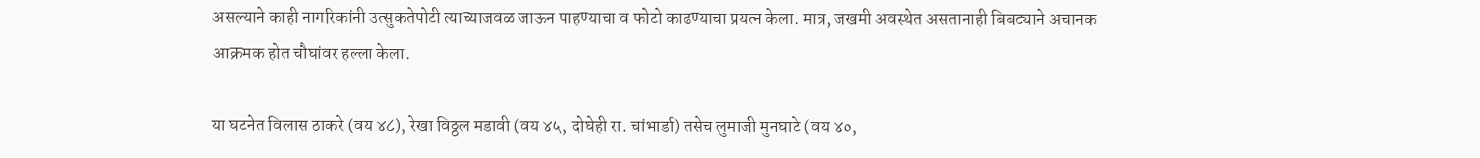असल्याने काही नागरिकांनी उत्सुकतेपोटी त्याच्याजवळ जाऊन पाहण्याचा व फोटो काढण्याचा प्रयत्न केला. मात्र, जखमी अवस्थेत असतानाही बिबट्याने अचानक आक्रमक होत चौघांवर हल्ला केला.

या घटनेत विलास ठाकरे (वय ४८), रेखा विठ्ठल मडावी (वय ४५, दोघेही रा. चांभार्डा) तसेच लुमाजी मुनघाटे (वय ४०,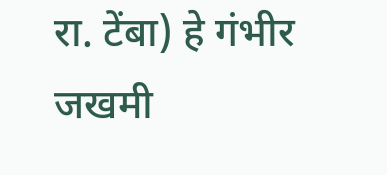रा. टेंबा) हे गंभीर जखमी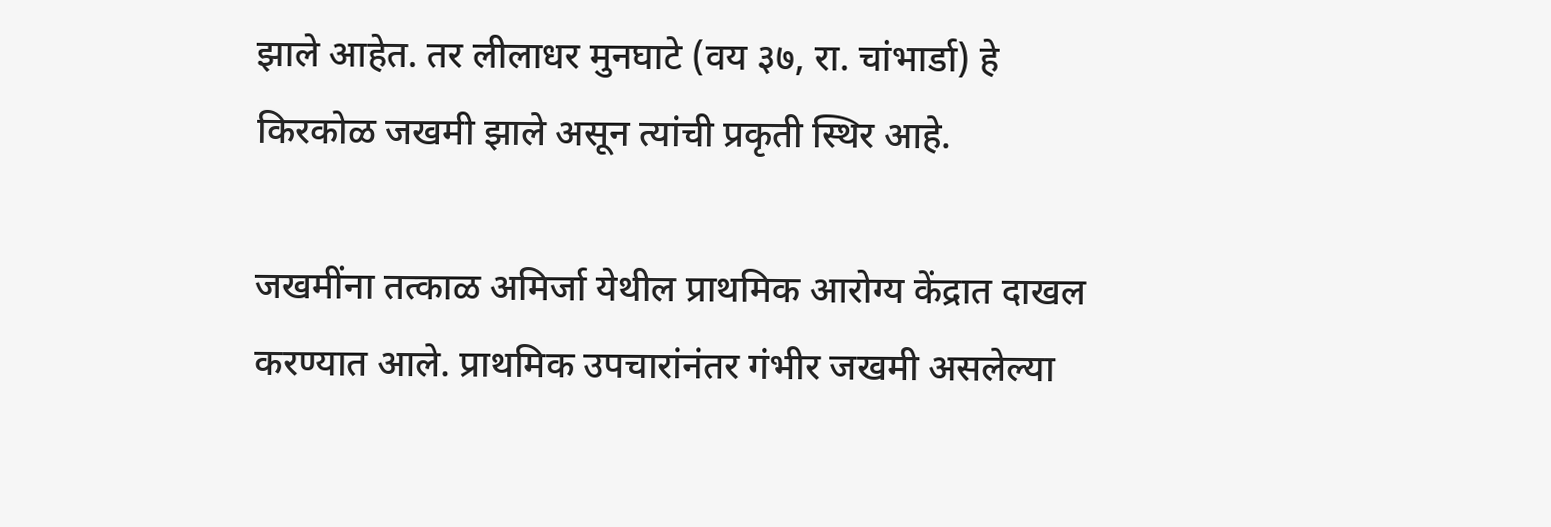झाले आहेत. तर लीलाधर मुनघाटे (वय ३७, रा. चांभार्डा) हे किरकोळ जखमी झाले असून त्यांची प्रकृती स्थिर आहे.

जखमींना तत्काळ अमिर्जा येथील प्राथमिक आरोग्य केंद्रात दाखल करण्यात आले. प्राथमिक उपचारांनंतर गंभीर जखमी असलेल्या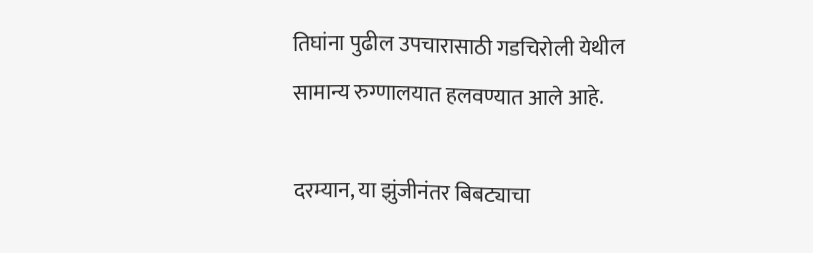तिघांना पुढील उपचारासाठी गडचिरोली येथील सामान्य रुग्णालयात हलवण्यात आले आहे.

दरम्यान, या झुंजीनंतर बिबट्याचा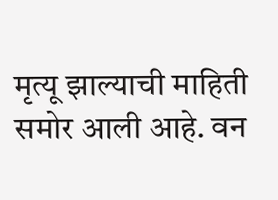मृत्यू झाल्याची माहिती समोर आली आहे. वन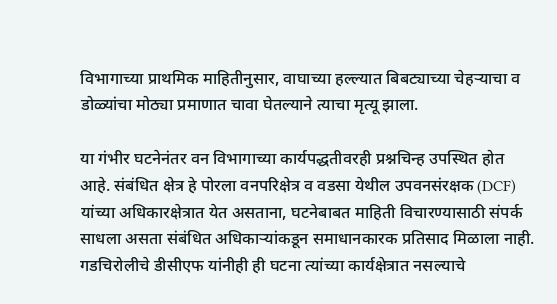विभागाच्या प्राथमिक माहितीनुसार, वाघाच्या हल्ल्यात बिबट्याच्या चेहऱ्याचा व डोळ्यांचा मोठ्या प्रमाणात चावा घेतल्याने त्याचा मृत्यू झाला.

या गंभीर घटनेनंतर वन विभागाच्या कार्यपद्धतीवरही प्रश्नचिन्ह उपस्थित होत आहे. संबंधित क्षेत्र हे पोरला वनपरिक्षेत्र व वडसा येथील उपवनसंरक्षक (DCF) यांच्या अधिकारक्षेत्रात येत असताना, घटनेबाबत माहिती विचारण्यासाठी संपर्क साधला असता संबंधित अधिकाऱ्यांकडून समाधानकारक प्रतिसाद मिळाला नाही. गडचिरोलीचे डीसीएफ यांनीही ही घटना त्यांच्या कार्यक्षेत्रात नसल्याचे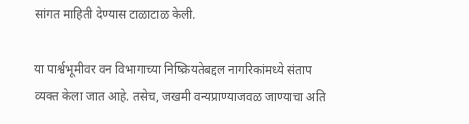सांगत माहिती देण्यास टाळाटाळ केली.

या पार्श्वभूमीवर वन विभागाच्या निष्क्रियतेबद्दल नागरिकांमध्ये संताप व्यक्त केला जात आहे. तसेच, जखमी वन्यप्राण्याजवळ जाण्याचा अति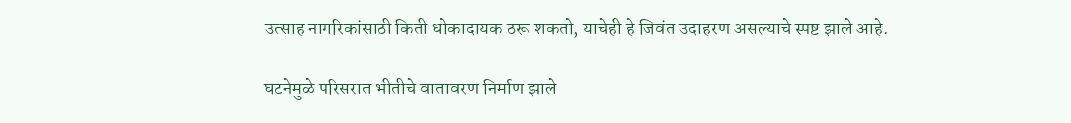उत्साह नागरिकांसाठी किती धोकादायक ठरू शकतो, याचेही हे जिवंत उदाहरण असल्याचे स्पष्ट झाले आहे.

घटनेमुळे परिसरात भीतीचे वातावरण निर्माण झाले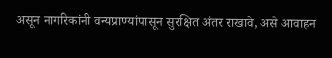असून नागरिकांनी वन्यप्राण्यांपासून सुरक्षित अंतर राखावे, असे आवाहन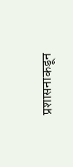प्रशासनाकडून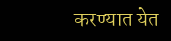करण्यात येत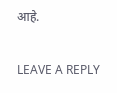आहे.

LEAVE A REPLY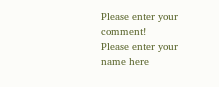Please enter your comment!
Please enter your name here